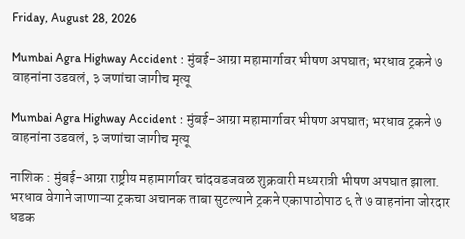Friday, August 28, 2026

Mumbai Agra Highway Accident : मुंबई-आग्रा महामार्गावर भीषण अपघात; भरधाव ट्रकने ७ वाहनांना उडवलं, ३ जणांचा जागीच मृत्यू

Mumbai Agra Highway Accident : मुंबई-आग्रा महामार्गावर भीषण अपघात; भरधाव ट्रकने ७ वाहनांना उडवलं, ३ जणांचा जागीच मृत्यू

नाशिक : मुंबई-आग्रा राष्ट्रीय महामार्गावर चांदवडजवळ शुक्रवारी मध्यरात्री भीषण अपघात झाला. भरधाव वेगाने जाणाऱ्या ट्रकचा अचानक ताबा सुटल्याने ट्रकने एकापाठोपाठ ६ ते ७ वाहनांना जोरदार धडक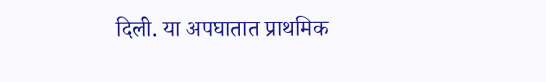दिली. या अपघातात प्राथमिक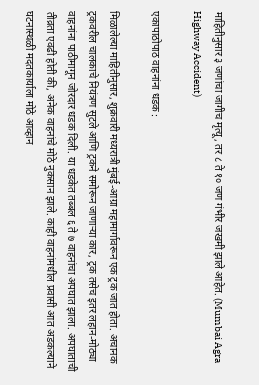माहितीनुसार ३ जणांचा जागीच मृत्यू, तर ८ ते १० जण गंभीर जखमी झाले आहेत. (Mumbai Agra Highway Accident)

एकापाठोपाठ वाहनांना धडक :

मिळालेल्या माहितीनुसार, शुक्रवारी मध्यरात्री मुंबई-आग्रा महामार्गावरून एक ट्रक जात होता. अचानक ट्रकवरील चालकाचे नियंत्रण सुटले आणि ट्रकने समोरून जाणाऱ्या कार, ट्रक तसेच इतर लहान-मोठ्या वाहनांना पाठीमागून जोरदार धडक दिली. या धडकेत तब्बल ६ ते ७ वाहनांचा अपघात झाला. अपघाताची तीव्रता एवढी होती की, अनेक वाहनांचे मोठे नुकसान झाले. काही वाहनांमधील प्रवासी आत अडकल्याने घटनास्थळी मदतकार्याला मोठे आव्हान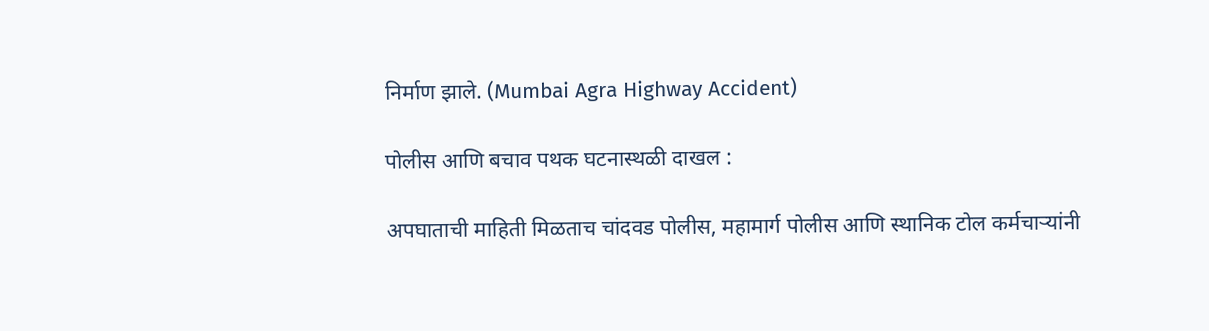निर्माण झाले. (Mumbai Agra Highway Accident)

पोलीस आणि बचाव पथक घटनास्थळी दाखल :

अपघाताची माहिती मिळताच चांदवड पोलीस, महामार्ग पोलीस आणि स्थानिक टोल कर्मचाऱ्यांनी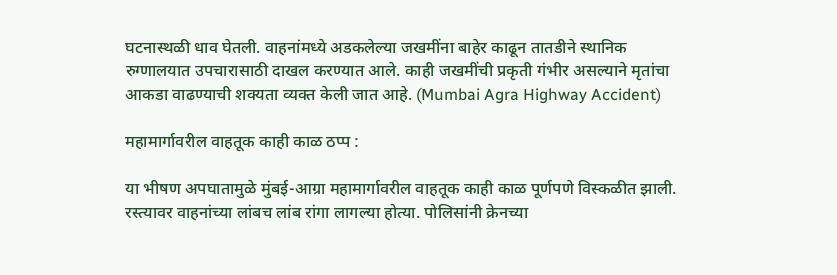घटनास्थळी धाव घेतली. वाहनांमध्ये अडकलेल्या जखमींना बाहेर काढून तातडीने स्थानिक रुग्णालयात उपचारासाठी दाखल करण्यात आले. काही जखमींची प्रकृती गंभीर असल्याने मृतांचा आकडा वाढण्याची शक्यता व्यक्त केली जात आहे. (Mumbai Agra Highway Accident)

महामार्गावरील वाहतूक काही काळ ठप्प :

या भीषण अपघातामुळे मुंबई-आग्रा महामार्गावरील वाहतूक काही काळ पूर्णपणे विस्कळीत झाली. रस्त्यावर वाहनांच्या लांबच लांब रांगा लागल्या होत्या. पोलिसांनी क्रेनच्या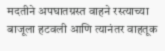मदतीने अपघातग्रस्त वाहने रस्त्याच्या बाजूला हटवली आणि त्यानंतर वाहतूक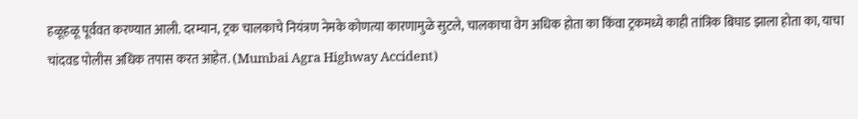हळूहळू पूर्ववत करण्यात आली. दरम्यान, ट्रक चालकाचे नियंत्रण नेमके कोणत्या कारणामुळे सुटले, चालकाचा वेग अधिक होता का किंवा ट्रकमध्ये काही तांत्रिक बिघाड झाला होता का, याचा चांदवड पोलीस अधिक तपास करत आहेत. (Mumbai Agra Highway Accident)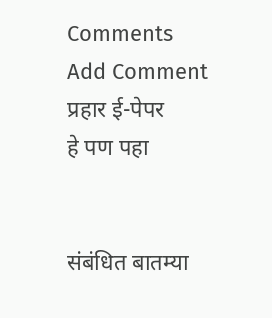Comments
Add Comment
प्रहार ई-पेपर
हे पण पहा


संबंधित बातम्या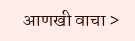आणखी वाचा >